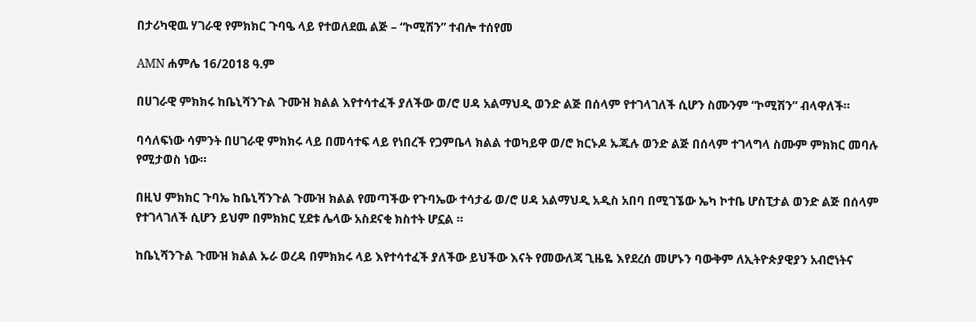በታሪካዊዉ ሃገራዊ የምክክር ጉባዔ ላይ የተወለደዉ ልጅ – “ኮሚሽን” ተብሎ ተሰየመ

AMN ሐምሌ 16/2018 ዓ.ም

በሀገራዊ ምክክሩ ከቤኒሻንጉል ጉሙዝ ክልል እየተሳተፈች ያለችው ወ/ሮ ሀዳ አልማህዲ ወንድ ልጅ በሰላም የተገላገለች ሲሆን ስሙንም “ኮሚሽን” ብላዋለች።

ባሳለፍነው ሳምንት በሀገራዊ ምክክሩ ላይ በመሳተፍ ላይ የነበረች የጋምቤላ ክልል ተወካይዋ ወ/ሮ ክርኑዶ ኡጁሉ ወንድ ልጅ በሰላም ተገላግላ ስሙም ምክክር መባሉ የሚታወስ ነው።

በዚህ ምክክር ጉባኤ ከቤኒሻንጉል ጉሙዝ ክልል የመጣችው የጉባኤው ተሳታፊ ወ/ሮ ሀዳ አልማህዲ አዲስ አበባ በሚገኜው ኤካ ኮተቤ ሆስፒታል ወንድ ልጅ በሰላም የተገላገለች ሲሆን ይህም በምክክር ሂደቱ ሌላው አስደናቂ ክስተት ሆኗል ።

ከቤኒሻንጉል ጉሙዝ ክልል ኡራ ወረዳ በምክክሩ ላይ እየተሳተፈች ያለችው ይህችው እናት የመውለጃ ጊዜዬ እየደረሰ መሆኑን ባውቅም ለኢትዮጵያዊያን አብሮነትና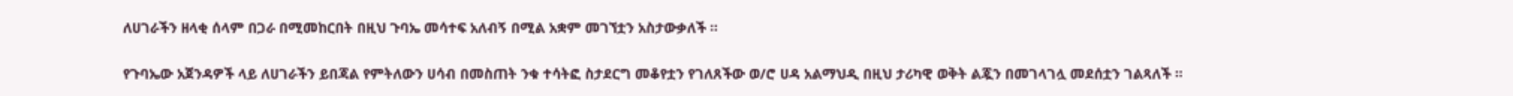ለሀገራችን ዘላቂ ሰላም በጋራ በሚመከርበት በዚህ ጉባኤ መሳተፍ አለብኝ በሚል አቋም መገኘቷን አስታውቃለች ።

የጉባኤው አጀንዳዎች ላይ ለሀገራችን ይበጃል የምትለውን ሀሳብ በመስጠት ንቁ ተሳትፎ ስታደርግ መቆየቷን የገለጸችው ወ/ሮ ሀዳ አልማህዲ በዚህ ታሪካዊ ወቅት ልጇን በመገላገሏ መደሰቷን ገልጻለች ።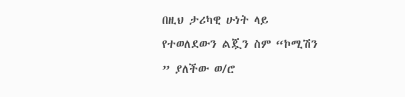በዚህ ታሪካዊ ሁነት ላይ የተወለደውን ልጇን ስም “ኮሚሽን ” ያለችው ወ/ሮ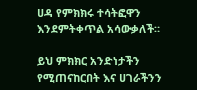ሀዳ የምክክሩ ተሳትፎዋን እንደምትቀጥል አሳውቃለች።

ይህ ምክክር አንድነታችን የሚጠናከርበት እና ሀገራችንን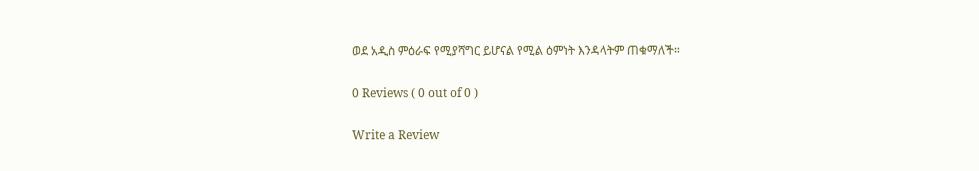ወደ አዲስ ምዕራፍ የሚያሻግር ይሆናል የሚል ዕምነት እንዳላትም ጠቁማለች።

0 Reviews ( 0 out of 0 )

Write a Review